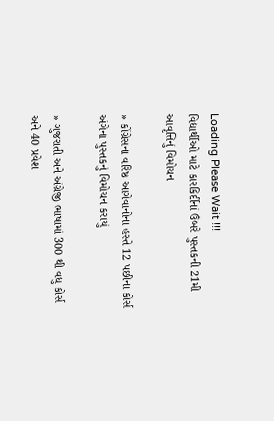Loading Please Wait !!!
વિદ્યાર્થીઓ માટે કારકિર્દીનાં ઉંબરે પુસ્તકની 21મી આવૃત્તિનું વિમોચન

» કોંગ્રેસના વરિષ્ઠ આગેવાનોના હસ્તે 12 પછીના કોર્સ અંગેના પુસ્તકનું વિમોચન કરાયું

» ગુજરાતી અને અંગ્રેજી ભાષામાં 300 થી વધુ કોર્સ અને 40 પ્રવેશ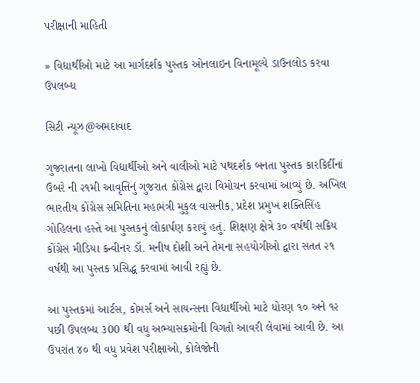પરીક્ષાની માહિતી

» વિદ્યાર્થીઓ માટે આ માર્ગદર્શક પુસ્તક ઓનલાઇન વિનામૂલ્યે ડાઉનલોડ કરવા ઉપલબ્ધ

સિટી ન્યૂઝ@અમદાવાદ

ગુજરાતના લાખો વિદ્યાર્થીઓ અને વાલીઓ માટે પથદર્શક બનતા પુસ્તક કારકિર્દીનાં ઉંબરે ની ૨૧મી આવૃત્તિનું ગુજરાત કોંગ્રેસ દ્વારા વિમોચન કરવામાં આવ્યું છે. અખિલ ભારતીય કોંગ્રેસ સમિતિના મહામંત્રી મુકુલ વાસનીક, પ્રદેશ પ્રમુખ શક્તિસિંહ ગોહિલના હસ્તે આ પુસ્તકનું લોકાર્પણ કરાયું હતું. શિક્ષણ ક્ષેત્રે ૩૦ વર્ષથી સક્રિય કોંગ્રેસ મીડિયા કન્વીનર ડૉ. મનીષ દોશી અને તેમના સહયોગીઓ દ્વારા સતત ૨૧ વર્ષથી આ પુસ્તક પ્રસિદ્ધ કરવામાં આવી રહ્યું છે.

આ પુસ્તકમાં આર્ટસ, કોમર્સ અને સાયન્સના વિદ્યાર્થીઓ માટે ધોરણ ૧૦ અને ૧૨ પછી ઉપલબ્ધ ૩00 થી વધુ અભ્યાસક્રમોની વિગતો આવરી લેવામાં આવી છે. આ ઉપરાંત ૪૦ થી વધુ પ્રવેશ પરીક્ષાઓ, કોલેજોની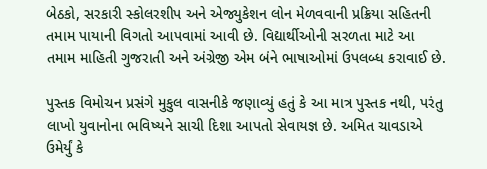બેઠકો, સરકારી સ્કોલરશીપ અને એજ્યુકેશન લોન મેળવવાની પ્રક્રિયા સહિતની તમામ પાયાની વિગતો આપવામાં આવી છે. વિદ્યાર્થીઓની સરળતા માટે આ તમામ માહિતી ગુજરાતી અને અંગ્રેજી એમ બંને ભાષાઓમાં ઉપલબ્ધ કરાવાઈ છે.

પુસ્તક વિમોચન પ્રસંગે મુકુલ વાસનીકે જણાવ્યું હતું કે આ માત્ર પુસ્તક નથી, પરંતુ લાખો યુવાનોના ભવિષ્યને સાચી દિશા આપતો સેવાયજ્ઞ છે. અમિત ચાવડાએ ઉમેર્યું કે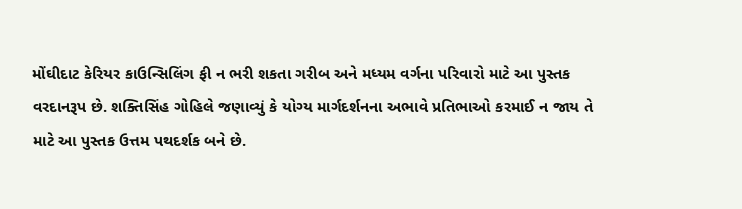મોંઘીદાટ કેરિયર કાઉન્સિલિંગ ફી ન ભરી શકતા ગરીબ અને મધ્યમ વર્ગના પરિવારો માટે આ પુસ્તક વરદાનરૂપ છે. શક્તિસિંહ ગોહિલે જણાવ્યું કે યોગ્ય માર્ગદર્શનના અભાવે પ્રતિભાઓ કરમાઈ ન જાય તે માટે આ પુસ્તક ઉત્તમ પથદર્શક બને છે.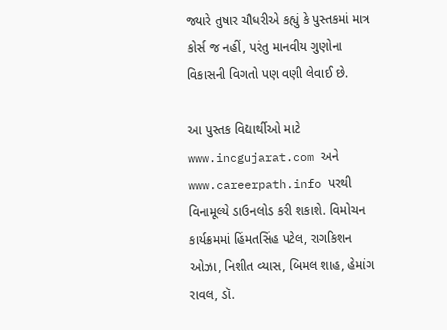જ્યારે તુષાર ચૌધરીએ કહ્યું કે પુસ્તકમાં માત્ર કોર્સ જ નહીં, પરંતુ માનવીય ગુણોના વિકાસની વિગતો પણ વણી લેવાઈ છે.

આ પુસ્તક વિદ્યાર્થીઓ માટે www.incgujarat.com અને www.careerpath.info પરથી વિનામૂલ્યે ડાઉનલોડ કરી શકાશે. વિમોચન કાર્યક્રમમાં હિંમતસિંહ પટેલ, રાગકિશન ઓઝા, નિશીત વ્યાસ, બિમલ શાહ, હેમાંગ રાવલ, ડૉ.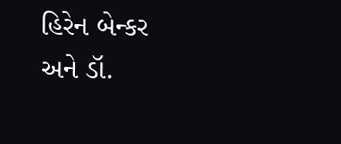હિરેન બેન્કર અને ડૉ.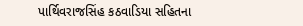પાર્થિવરાજસિંહ કઠવાડિયા સહિતના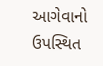આગેવાનો ઉપસ્થિત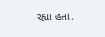રહ્યા હતા.